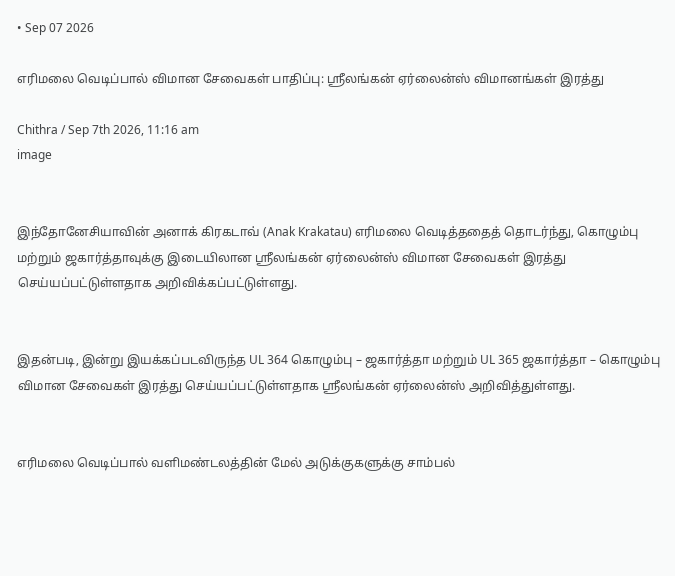• Sep 07 2026

எரிமலை வெடிப்பால் விமான சேவைகள் பாதிப்பு: ஸ்ரீலங்கன் ஏர்லைன்ஸ் விமானங்கள் இரத்து

Chithra / Sep 7th 2026, 11:16 am
image


இந்தோனேசியாவின் அனாக் கிரகடாவ் (Anak Krakatau) எரிமலை வெடித்ததைத் தொடர்ந்து, கொழும்பு மற்றும் ஜகார்த்தாவுக்கு இடையிலான ஸ்ரீலங்கன் ஏர்லைன்ஸ் விமான சேவைகள் இரத்து செய்யப்பட்டுள்ளதாக அறிவிக்கப்பட்டுள்ளது.


இதன்படி, இன்று இயக்கப்படவிருந்த UL 364 கொழும்பு – ஜகார்த்தா மற்றும் UL 365 ஜகார்த்தா – கொழும்பு விமான சேவைகள் இரத்து செய்யப்பட்டுள்ளதாக ஸ்ரீலங்கன் ஏர்லைன்ஸ் அறிவித்துள்ளது.


எரிமலை வெடிப்பால் வளிமண்டலத்தின் மேல் அடுக்குகளுக்கு சாம்பல்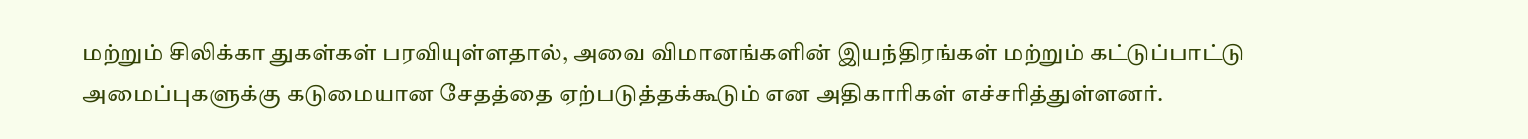மற்றும் சிலிக்கா துகள்கள் பரவியுள்ளதால், அவை விமானங்களின் இயந்திரங்கள் மற்றும் கட்டுப்பாட்டு அமைப்புகளுக்கு கடுமையான சேதத்தை ஏற்படுத்தக்கூடும் என அதிகாரிகள் எச்சரித்துள்ளனர்.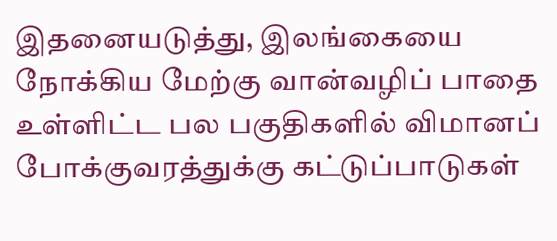இதனையடுத்து, இலங்கையை நோக்கிய மேற்கு வான்வழிப் பாதை உள்ளிட்ட பல பகுதிகளில் விமானப் போக்குவரத்துக்கு கட்டுப்பாடுகள்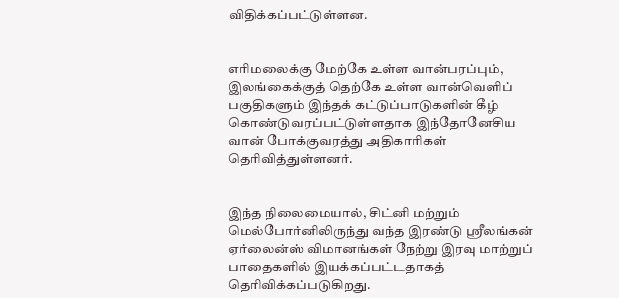விதிக்கப்பட்டுள்ளன.


எரிமலைக்கு மேற்கே உள்ள வான்பரப்பும், இலங்கைக்குத் தெற்கே உள்ள வான்வெளிப் பகுதிகளும் இந்தக் கட்டுப்பாடுகளின் கீழ் கொண்டுவரப்பட்டுள்ளதாக இந்தோனேசிய வான் போக்குவரத்து அதிகாரிகள் தெரிவித்துள்ளனர்.


இந்த நிலைமையால், சிட்னி மற்றும் மெல்போர்னிலிருந்து வந்த இரண்டு ஸ்ரீலங்கன் ஏர்லைன்ஸ் விமானங்கள் நேற்று இரவு மாற்றுப் பாதைகளில் இயக்கப்பட்டதாகத் தெரிவிக்கப்படுகிறது.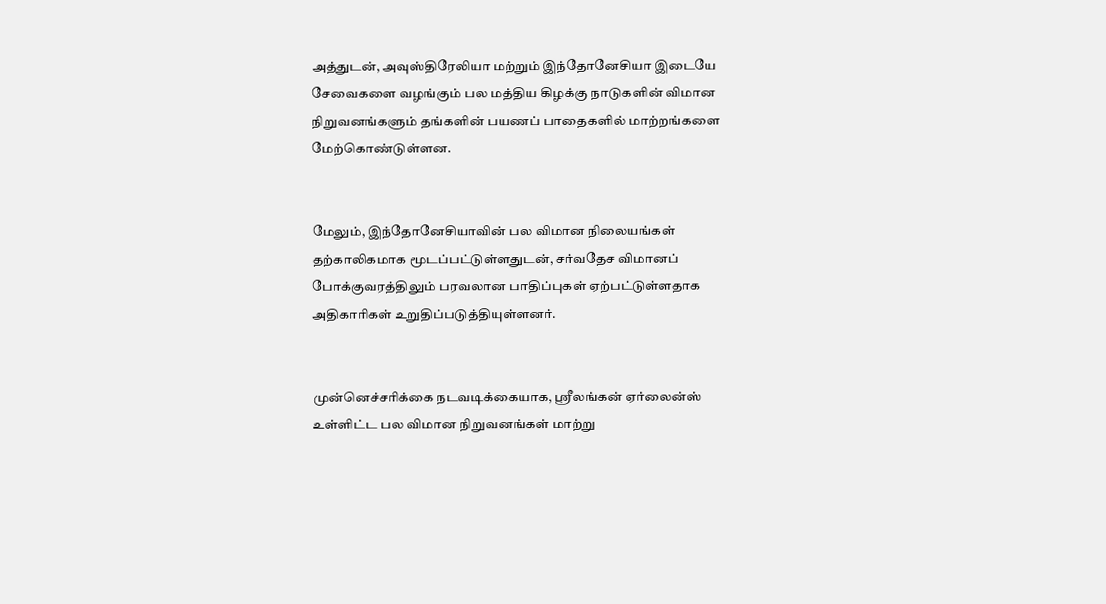அத்துடன், அவுஸ்திரேலியா மற்றும் இந்தோனேசியா இடையே சேவைகளை வழங்கும் பல மத்திய கிழக்கு நாடுகளின் விமான நிறுவனங்களும் தங்களின் பயணப் பாதைகளில் மாற்றங்களை மேற்கொண்டுள்ளன.


மேலும், இந்தோனேசியாவின் பல விமான நிலையங்கள் தற்காலிகமாக மூடப்பட்டுள்ளதுடன், சர்வதேச விமானப் போக்குவரத்திலும் பரவலான பாதிப்புகள் ஏற்பட்டுள்ளதாக அதிகாரிகள் உறுதிப்படுத்தியுள்ளனர்.


முன்னெச்சரிக்கை நடவடிக்கையாக, ஸ்ரீலங்கன் ஏர்லைன்ஸ் உள்ளிட்ட பல விமான நிறுவனங்கள் மாற்று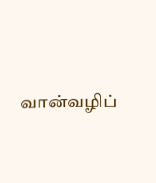வான்வழிப்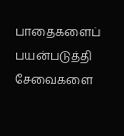பாதைகளைப் பயன்படுத்தி சேவைகளை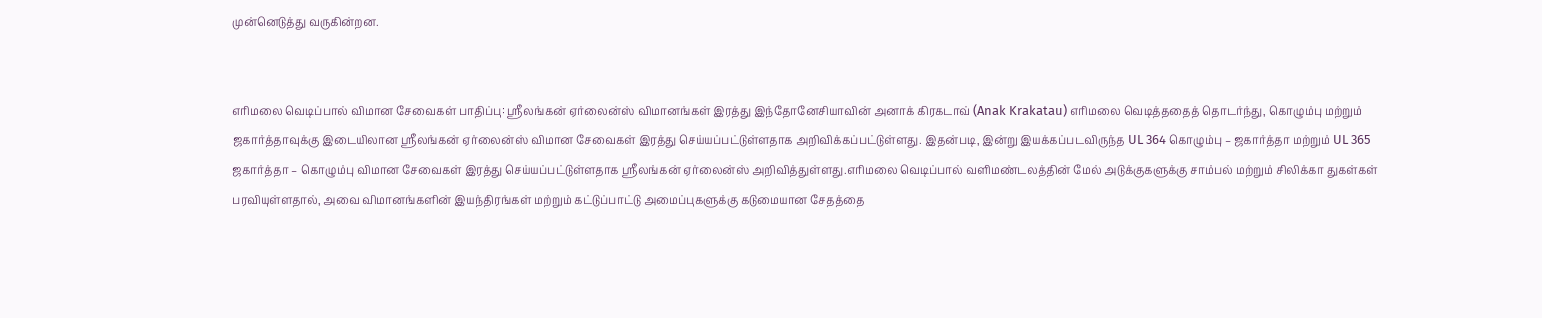முன்னெடுத்து வருகின்றன.


எரிமலை வெடிப்பால் விமான சேவைகள் பாதிப்பு: ஸ்ரீலங்கன் ஏர்லைன்ஸ் விமானங்கள் இரத்து இந்தோனேசியாவின் அனாக் கிரகடாவ் (Anak Krakatau) எரிமலை வெடித்ததைத் தொடர்ந்து, கொழும்பு மற்றும் ஜகார்த்தாவுக்கு இடையிலான ஸ்ரீலங்கன் ஏர்லைன்ஸ் விமான சேவைகள் இரத்து செய்யப்பட்டுள்ளதாக அறிவிக்கப்பட்டுள்ளது. இதன்படி, இன்று இயக்கப்படவிருந்த UL 364 கொழும்பு – ஜகார்த்தா மற்றும் UL 365 ஜகார்த்தா – கொழும்பு விமான சேவைகள் இரத்து செய்யப்பட்டுள்ளதாக ஸ்ரீலங்கன் ஏர்லைன்ஸ் அறிவித்துள்ளது.எரிமலை வெடிப்பால் வளிமண்டலத்தின் மேல் அடுக்குகளுக்கு சாம்பல் மற்றும் சிலிக்கா துகள்கள் பரவியுள்ளதால், அவை விமானங்களின் இயந்திரங்கள் மற்றும் கட்டுப்பாட்டு அமைப்புகளுக்கு கடுமையான சேதத்தை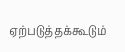ஏற்படுத்தக்கூடும்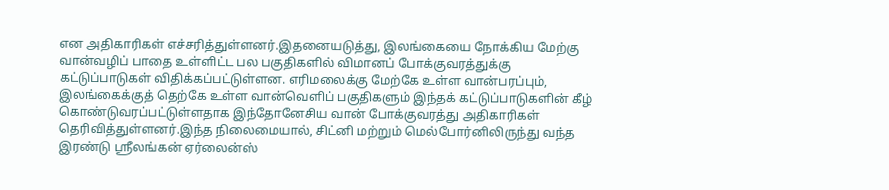என அதிகாரிகள் எச்சரித்துள்ளனர்.இதனையடுத்து, இலங்கையை நோக்கிய மேற்கு வான்வழிப் பாதை உள்ளிட்ட பல பகுதிகளில் விமானப் போக்குவரத்துக்கு கட்டுப்பாடுகள் விதிக்கப்பட்டுள்ளன. எரிமலைக்கு மேற்கே உள்ள வான்பரப்பும், இலங்கைக்குத் தெற்கே உள்ள வான்வெளிப் பகுதிகளும் இந்தக் கட்டுப்பாடுகளின் கீழ் கொண்டுவரப்பட்டுள்ளதாக இந்தோனேசிய வான் போக்குவரத்து அதிகாரிகள் தெரிவித்துள்ளனர்.இந்த நிலைமையால், சிட்னி மற்றும் மெல்போர்னிலிருந்து வந்த இரண்டு ஸ்ரீலங்கன் ஏர்லைன்ஸ்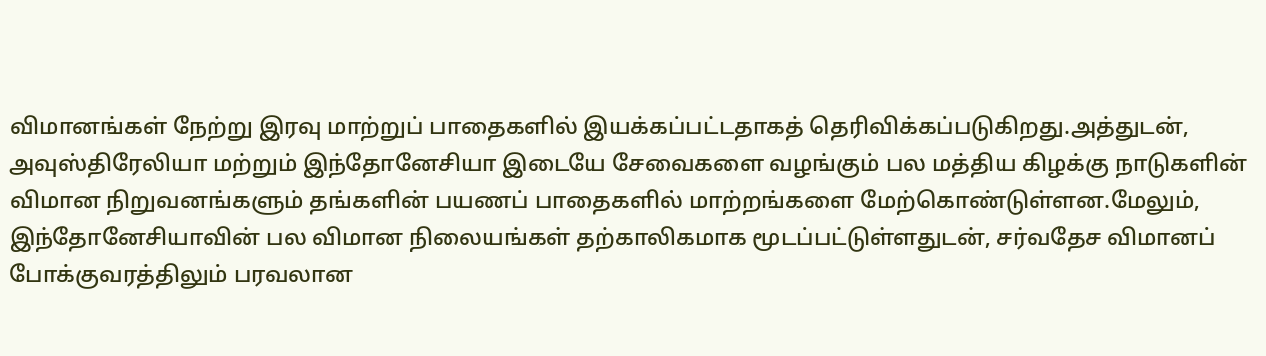விமானங்கள் நேற்று இரவு மாற்றுப் பாதைகளில் இயக்கப்பட்டதாகத் தெரிவிக்கப்படுகிறது.அத்துடன், அவுஸ்திரேலியா மற்றும் இந்தோனேசியா இடையே சேவைகளை வழங்கும் பல மத்திய கிழக்கு நாடுகளின் விமான நிறுவனங்களும் தங்களின் பயணப் பாதைகளில் மாற்றங்களை மேற்கொண்டுள்ளன.மேலும், இந்தோனேசியாவின் பல விமான நிலையங்கள் தற்காலிகமாக மூடப்பட்டுள்ளதுடன், சர்வதேச விமானப் போக்குவரத்திலும் பரவலான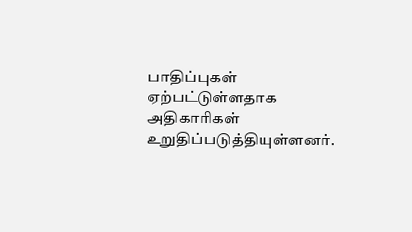பாதிப்புகள் ஏற்பட்டுள்ளதாக அதிகாரிகள் உறுதிப்படுத்தியுள்ளனர்.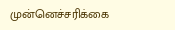முன்னெச்சரிக்கை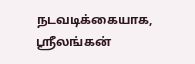நடவடிக்கையாக, ஸ்ரீலங்கன்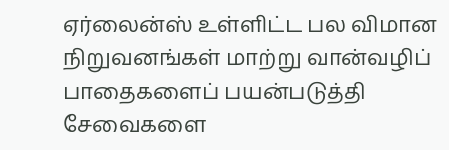ஏர்லைன்ஸ் உள்ளிட்ட பல விமான நிறுவனங்கள் மாற்று வான்வழிப் பாதைகளைப் பயன்படுத்தி சேவைகளை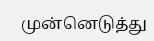முன்னெடுத்து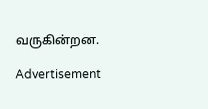வருகின்றன.

Advertisement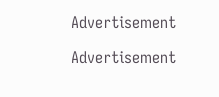Advertisement

Advertisement